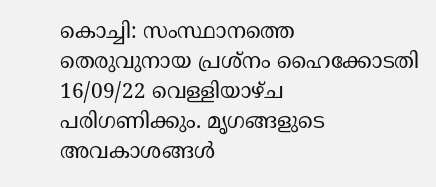കൊച്ചി: സംസ്ഥാനത്തെ തെരുവുനായ പ്രശ്നം ഹൈക്കോടതി 16/09/22 വെള്ളിയാഴ്ച പരിഗണിക്കും. മൃഗങ്ങളുടെ അവകാശങ്ങൾ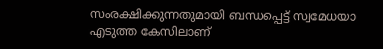സംരക്ഷിക്കുന്നതുമായി ബന്ധപ്പെട്ട് സ്വമേധയാ എടുത്ത കേസിലാണ്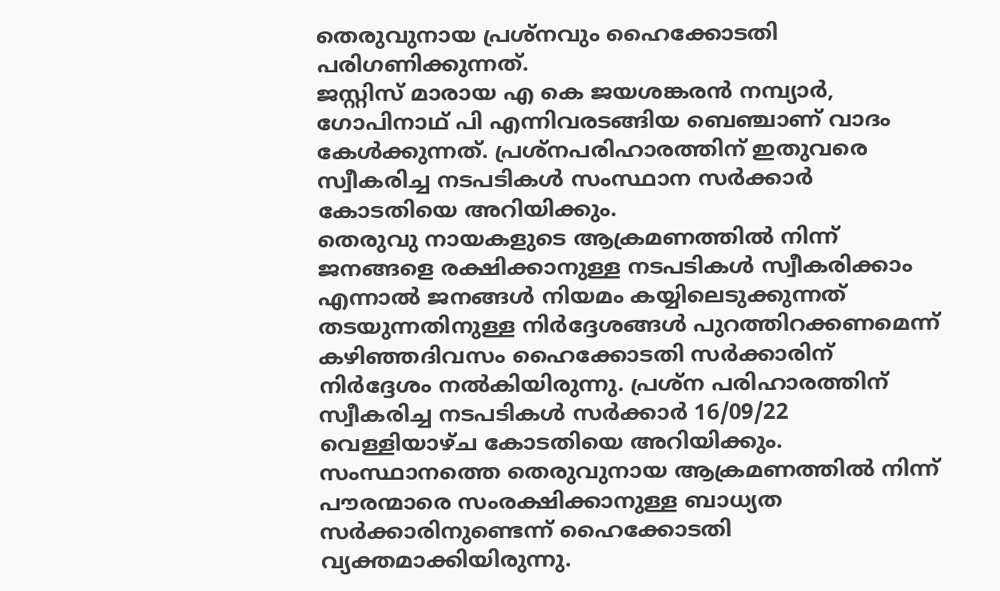തെരുവുനായ പ്രശ്നവും ഹൈക്കോടതി പരിഗണിക്കുന്നത്.
ജസ്റ്റിസ് മാരായ എ കെ ജയശങ്കരൻ നമ്പ്യാർ, ഗോപിനാഥ് പി എന്നിവരടങ്ങിയ ബെഞ്ചാണ് വാദം കേൾക്കുന്നത്. പ്രശ്നപരിഹാരത്തിന് ഇതുവരെ സ്വീകരിച്ച നടപടികൾ സംസ്ഥാന സർക്കാർ കോടതിയെ അറിയിക്കും.
തെരുവു നായകളുടെ ആക്രമണത്തിൽ നിന്ന് ജനങ്ങളെ രക്ഷിക്കാനുള്ള നടപടികൾ സ്വീകരിക്കാം എന്നാൽ ജനങ്ങൾ നിയമം കയ്യിലെടുക്കുന്നത് തടയുന്നതിനുള്ള നിർദ്ദേശങ്ങൾ പുറത്തിറക്കണമെന്ന് കഴിഞ്ഞദിവസം ഹൈക്കോടതി സർക്കാരിന് നിർദ്ദേശം നൽകിയിരുന്നു. പ്രശ്ന പരിഹാരത്തിന് സ്വീകരിച്ച നടപടികൾ സർക്കാർ 16/09/22 വെള്ളിയാഴ്ച കോടതിയെ അറിയിക്കും.
സംസ്ഥാനത്തെ തെരുവുനായ ആക്രമണത്തിൽ നിന്ന് പൗരന്മാരെ സംരക്ഷിക്കാനുള്ള ബാധ്യത സർക്കാരിനുണ്ടെന്ന് ഹൈക്കോടതി വ്യക്തമാക്കിയിരുന്നു.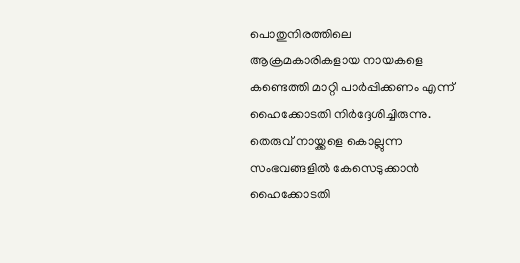പൊതുനിരത്തിലെ ആക്രമകാരികളായ നായകളെ കണ്ടെത്തി മാറ്റി പാർപ്പിക്കണം എന്ന് ഹൈക്കോടതി നിർദ്ദേശിച്ചിരുന്നു. തെരുവ് നായ്ക്കളെ കൊല്ലുന്ന സംഭവങ്ങളിൽ കേസെടുക്കാൻ ഹൈക്കോടതി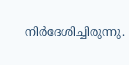നിർദേശിച്ചിരുന്നു.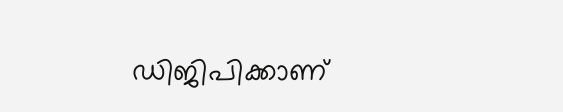ഡിജിപിക്കാണ്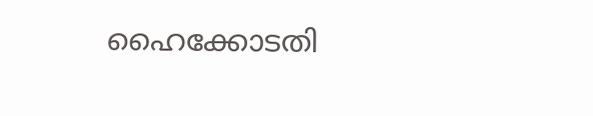ഹൈക്കോടതി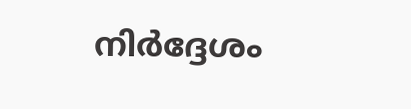നിർദ്ദേശം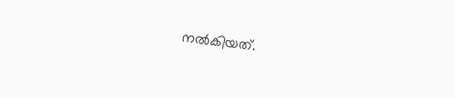നൽകിയത്.